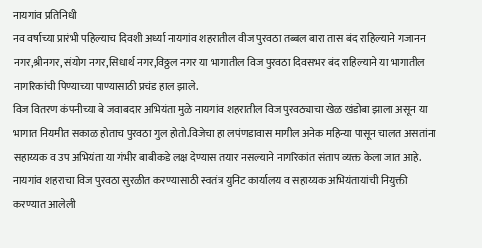नायगांव प्रतिनिधी
नव वर्षाच्या प्रारंभी पहिल्याच दिवशी अर्ध्या नायगांव शहरातील वीज पुरवठा तब्बल बारा तास बंद राहिल्याने गजानन नगर,श्रीनगर, संयोग नगर,सिधार्थ नगर,विठ्ठल नगर या भागातील विज पुरवठा दिवसभर बंद राहिल्याने या भागातील नागरिकांची पिण्याच्या पाण्यासाठी प्रचंड हाल झाले.
विज वितरण कंपनीच्या बे जवाबदार अभियंता मुळे नायगांव शहरातील विज पुरवठ्याचा खेळ खंडोबा झाला असून या भागात नियमीत सकाळ होताच पुरवठा गुल होतो.विजेचा हा लपंणडावास मागील अनेक महिन्या पासून चालत असतांना सहाय्यक व उप अभियंता या गंभीर बाबीकडे लक्ष देण्यास तयार नसल्याने नागरिकांत संताप व्यक्त केला जात आहे.
नायगांव शहराचा विज पुरवठा सुरळीत करण्यासाठी स्वतंत्र युनिट कार्यालय व सहाय्यक अभियंतायांची नियुक्ती करण्यात आलेली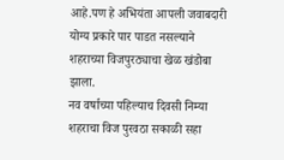आहे.पण हे अभियंता आपली जवाबदारी योग्य प्रकारे पार पाडत नसल्याने शहराच्या विजपुरठ्याचा खेळ खंडोबा झाला.
नव वर्षाच्या पहिल्याच दिवसी निम्या शहराचा विज पुरवठा सकाळी सहा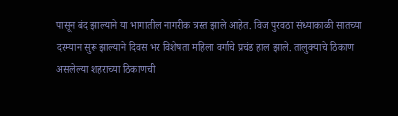पासून बंद झाल्याने या भागातील नागरीक त्रस्त झाले आहेत. विज पुरवठा संध्याकाळी सातच्या दरम्यान सुरू झाल्याने दिवस भर विशेषता महिला वर्गाचे प्रचंड हाल झाले. तालुक्याचे ठिकाण असलेल्या शहराच्या ठिकाणची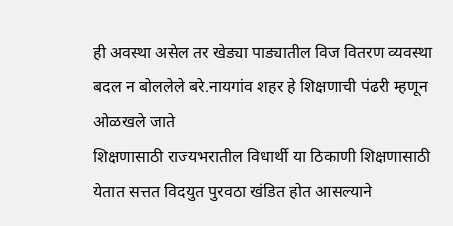ही अवस्था असेल तर खेड्या पाड्यातील विज वितरण व्यवस्था बदल न बोललेले बरे.नायगांव शहर हे शिक्षणाची पंढरी म्हणून ओळखले जाते
शिक्षणासाठी राज्यभरातील विधार्थी या ठिकाणी शिक्षणासाठी येतात सत्तत विदयुत पुरवठा खंडित होत आसल्याने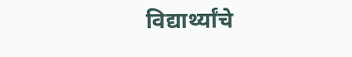विद्यार्थ्यांचे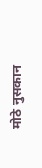मोठे नुसकान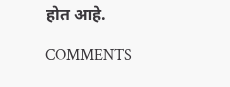होत आहे.

COMMENTS